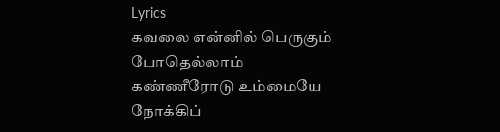Lyrics
கவலை என்னில் பெருகும் போதெல்லாம்
கண்ணீரோடு உம்மையே
நோக்கிப்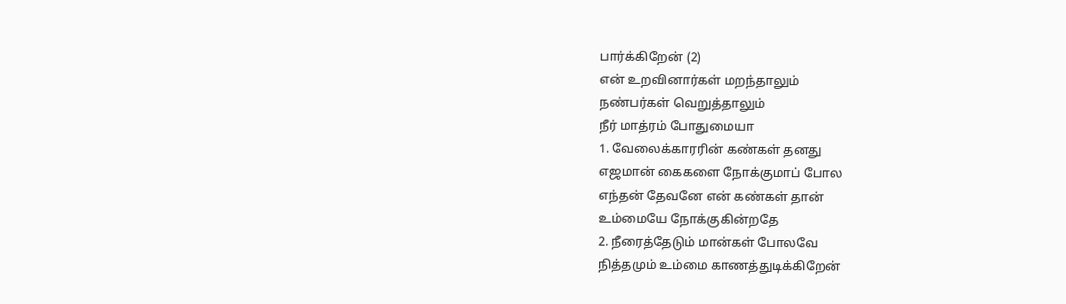பார்க்கிறேன் (2)
என் உறவினார்கள் மறந்தாலும்
நண்பர்கள் வெறுத்தாலும்
நீர் மாத்ரம் போதுமையா
1. வேலைக்காரரின் கண்கள் தனது
எஜமான் கைகளை நோக்குமாப் போல
எந்தன் தேவனே என் கண்கள் தான்
உம்மையே நோக்குகின்றதே
2. நீரைத்தேடும் மான்கள் போலவே
நித்தமும் உம்மை காணத்துடிக்கிறேன்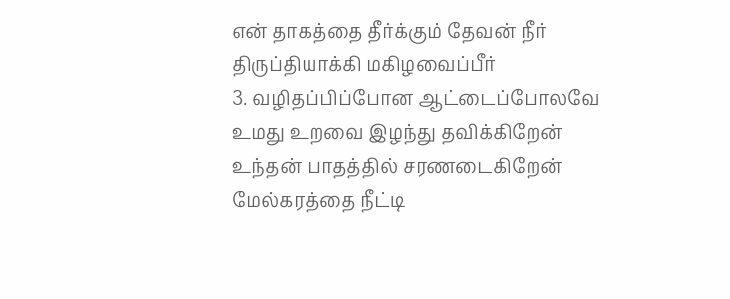என் தாகத்தை தீர்க்கும் தேவன் நீர்
திருப்தியாக்கி மகிழவைப்பீர்
3. வழிதப்பிப்போன ஆட்டைப்போலவே
உமது உறவை இழந்து தவிக்கிறேன்
உந்தன் பாதத்தில் சரணடைகிறேன்
மேல்கரத்தை நீட்டி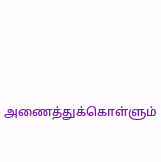அணைத்துக்கொள்ளும்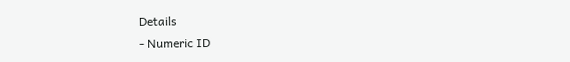Details
- Numeric ID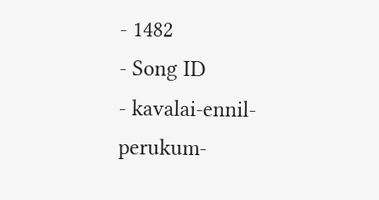- 1482
- Song ID
- kavalai-ennil-perukum-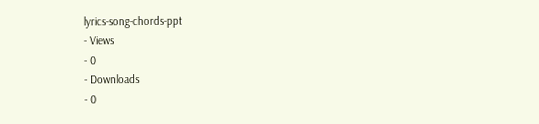lyrics-song-chords-ppt
- Views
- 0
- Downloads
- 0